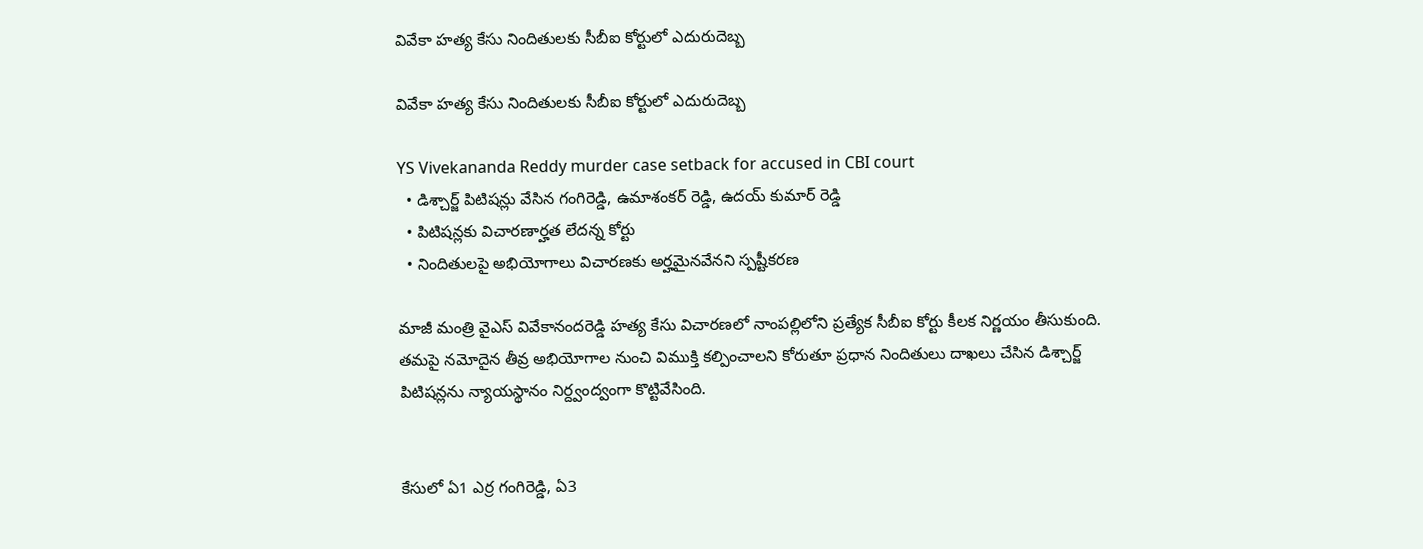వివేకా హత్య కేసు నిందితులకు సీబీఐ కోర్టులో ఎదురుదెబ్బ

వివేకా హత్య కేసు నిందితులకు సీబీఐ కోర్టులో ఎదురుదెబ్బ

YS Vivekananda Reddy murder case setback for accused in CBI court
  • డిశ్చార్జ్ పిటిషన్లు వేసిన గంగిరెడ్డి, ఉమాశంకర్ రెడ్డి, ఉదయ్ కుమార్ రెడ్డి
  • పిటిషన్లకు విచారణార్హత లేదన్న కోర్టు
  • నిందితులపై అభియోగాలు విచారణకు అర్హమైనవేనని స్పష్టీకరణ

మాజీ మంత్రి వైఎస్ వివేకానందరెడ్డి హత్య కేసు విచారణలో నాంపల్లిలోని ప్రత్యేక సీబీఐ కోర్టు కీలక నిర్ణయం తీసుకుంది. తమపై నమోదైన తీవ్ర అభియోగాల నుంచి విముక్తి కల్పించాలని కోరుతూ ప్రధాన నిందితులు దాఖలు చేసిన డిశ్చార్జ్ పిటిషన్లను న్యాయస్థానం నిర్ద్వంద్వంగా కొట్టివేసింది.


కేసులో ఏ1 ఎర్ర గంగిరెడ్డి, ఏ3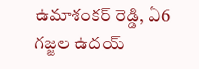ఉమాశంకర్‌ రెడ్డి, ఏ6 గజ్జల ఉదయ్‌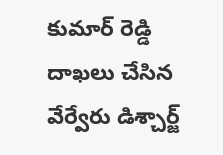కుమార్ రెడ్డి దాఖలు చేసిన వేర్వేరు డిశ్చార్జ్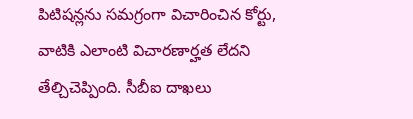పిటిషన్లను సమగ్రంగా విచారించిన కోర్టు, వాటికి ఎలాంటి విచారణార్హత లేదని తేల్చిచెప్పింది. సీబీఐ దాఖలు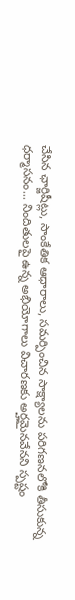చేసిన ఛార్జిషీట్లు, సాంకేతిక ఆధారాలు, సమర్పించిన సాక్ష్యాలను పరిగణనలోకి తీసుకున్న ధర్మాసనం... నిందితులపై ఉన్న అభియోగాలు విచారణకు అర్హమైనవేనని స్పష్టం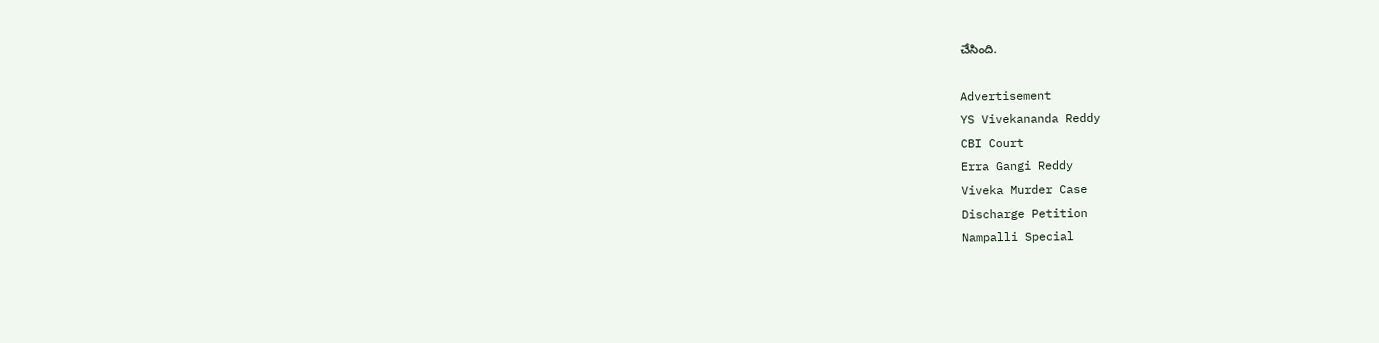చేసింది.

Advertisement
YS Vivekananda Reddy
CBI Court
Erra Gangi Reddy
Viveka Murder Case
Discharge Petition
Nampalli Special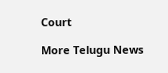Court

More Telugu News